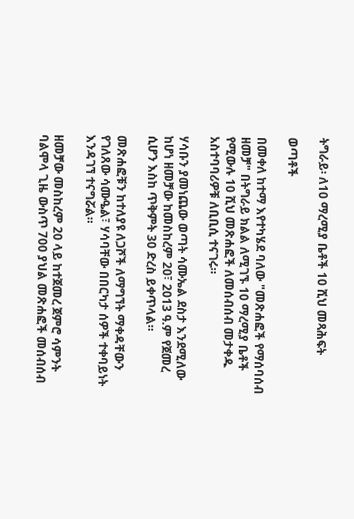ትግራይ፡ ለ10 ማረሚያ ቤቶች 10 ሺህ መጻሕፍት

ወጣቶች

በመቀለ ከተማ እየተካሄደ ባለው "መጽሐፎች የማሰባሰብ ዘመቻ" በትግራይ ክልል ለሚገኙ 10 ማረሚያ ቤቶች የሚውሉ 10 ሺህ መጽሐፎች ለመሰብሰብ መታቀዱ አስተባባሪዎቹ ለቢቢሲ ተናገሩ።

ሃሳቡን ያመነጨው ወጣት ሳሙኤል ደስታ እንደሚለው ከሆነ ዘመቻው ከመስከረም 20፣ 2013 ዓ.ም የጀመረ ሲሆን እስከ ጥቅምት 30 ድረስ ይቀጥላል።

መጽሐፎቹን ከተለያዩ ለጋሾች ለማግኘት ማቀዳቸውን የገለጸው ሳሙዔል፣ ሃሳባቸው በበርካታ ሰዎች ተቀባይነት እንዳገኘ ተናግሯል።

ዘመቻው መስከረም 20 ላይ ከተጀመረ ጀምሮ ሳምንት ባልሞላ ጊዜ ውስጥ 700 ያህል መጽሐፎች መሰብሰብ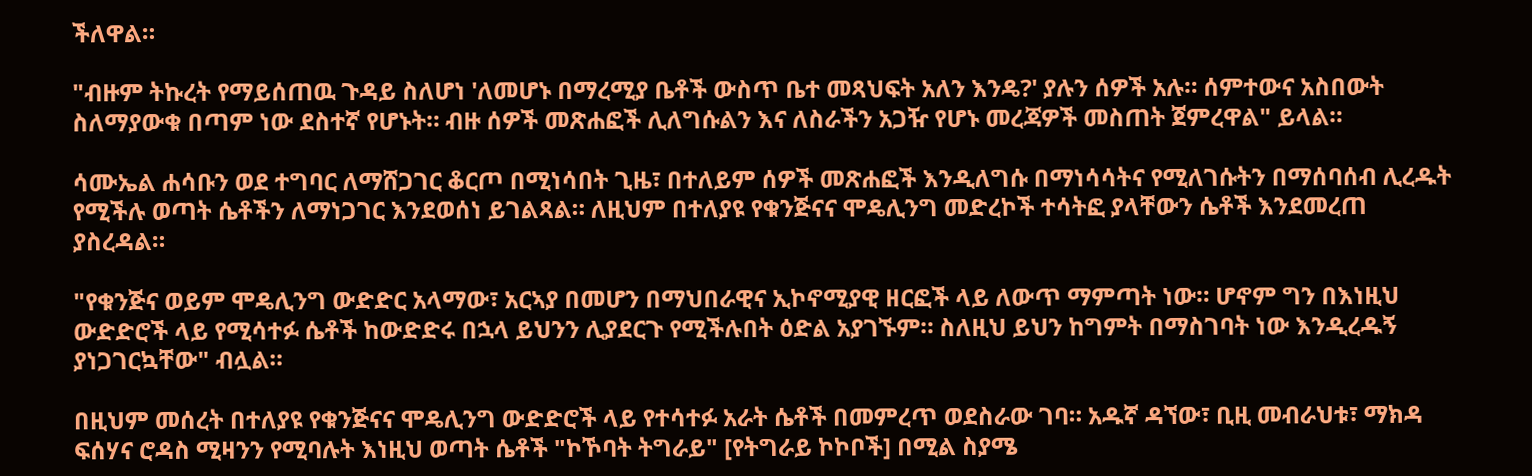ችለዋል።

"ብዙም ትኩረት የማይሰጠዉ ጉዳይ ስለሆነ 'ለመሆኑ በማረሚያ ቤቶች ውስጥ ቤተ መጻህፍት አለን እንዴ?' ያሉን ሰዎች አሉ። ሰምተውና አስበውት ስለማያውቁ በጣም ነው ደስተኛ የሆኑት። ብዙ ሰዎች መጽሐፎች ሊለግሱልን እና ለስራችን አጋዥ የሆኑ መረጃዎች መስጠት ጀምረዋል" ይላል።

ሳሙኤል ሐሳቡን ወደ ተግባር ለማሸጋገር ቆርጦ በሚነሳበት ጊዜ፣ በተለይም ሰዎች መጽሐፎች እንዲለግሱ በማነሳሳትና የሚለገሱትን በማሰባሰብ ሊረዱት የሚችሉ ወጣት ሴቶችን ለማነጋገር እንደወሰነ ይገልጻል። ለዚህም በተለያዩ የቁንጅናና ሞዴሊንግ መድረኮች ተሳትፎ ያላቸውን ሴቶች እንደመረጠ ያስረዳል።

"የቁንጅና ወይም ሞዴሊንግ ውድድር አላማው፣ አርኣያ በመሆን በማህበራዊና ኢኮኖሚያዊ ዘርፎች ላይ ለውጥ ማምጣት ነው። ሆኖም ግን በእነዚህ ውድድሮች ላይ የሚሳተፉ ሴቶች ከውድድሩ በኋላ ይህንን ሊያደርጉ የሚችሉበት ዕድል አያገኙም። ስለዚህ ይህን ከግምት በማስገባት ነው እንዲረዱኝ ያነጋገርኳቸው" ብሏል።

በዚህም መሰረት በተለያዩ የቁንጅናና ሞዴሊንግ ውድድሮች ላይ የተሳተፉ አራት ሴቶች በመምረጥ ወደስራው ገባ። አዱኛ ዳኘው፣ ቢዚ መብራህቱ፣ ማክዳ ፍሰሃና ሮዳስ ሚዛንን የሚባሉት እነዚህ ወጣት ሴቶች "ኮኾባት ትግራይ" [የትግራይ ኮኮቦች] በሚል ስያሜ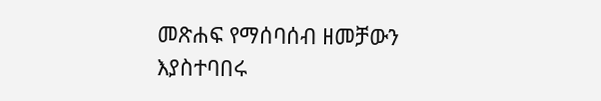መጽሐፍ የማሰባሰብ ዘመቻውን እያስተባበሩ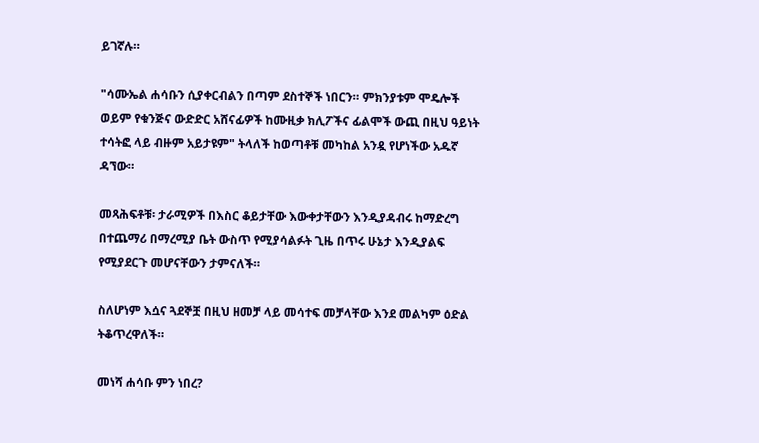ይገኛሉ።

"ሳሙኤል ሐሳቡን ሲያቀርብልን በጣም ደስተኞች ነበርን። ምክንያቱም ሞዴሎች ወይም የቁንጅና ውድድር አሸናፊዎች ከሙዚቃ ክሊፖችና ፊልሞች ውጪ በዚህ ዓይነት ተሳትፎ ላይ ብዙም አይታዩም" ትላለች ከወጣቶቹ መካከል አንዷ የሆነችው አዱኛ ዳኘው።

መጻሕፍቶቹ፡ ታራሚዎች በእስር ቆይታቸው እውቀታቸውን እንዲያዳብሩ ከማድረግ በተጨማሪ በማረሚያ ቤት ውስጥ የሚያሳልፉት ጊዜ በጥሩ ሁኔታ እንዲያልፍ የሚያደርጉ መሆናቸውን ታምናለች።

ስለሆነም እሷና ጓደኞቿ በዚህ ዘመቻ ላይ መሳተፍ መቻላቸው እንደ መልካም ዕድል ትቆጥረዋለች።

መነሻ ሐሳቡ ምን ነበረ?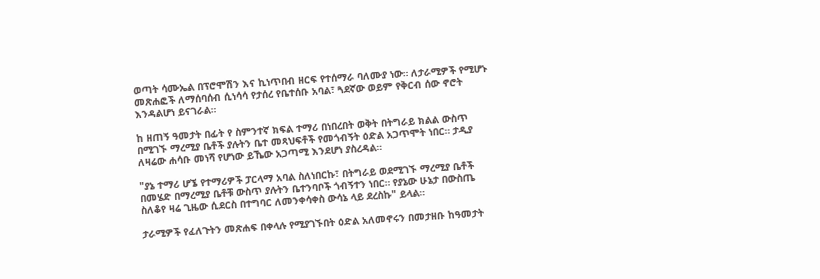ወጣት ሳሙኤል በፕሮሞሽን እና ኪነጥበብ ዘርፍ የተሰማራ ባለሙያ ነው። ለታራሚዎች የሚሆኑ መጽሐፎች ለማሰባሰብ ሲነሳሳ የታሰረ የቤተሰቡ አባል፣ ጓደኛው ወይም የቅርብ ሰው ኖሮት እንዳልሆነ ይናገራል።

ከ ዘጠኝ ዓመታት በፊት የ ስምንተኛ ክፍል ተማሪ በነበረበት ወቅት በትግራይ ክልል ውስጥ በሚገኙ ማረሚያ ቤቶች ያሉትን ቤተ መጻህፍቶች የመጎብኝት ዕድል አጋጥሞት ነበር። ታዲያ ለዛሬው ሐሳቡ መነሻ የሆነው ይኼው አጋጣሚ እንደሆነ ያስረዳል።

"ያኔ ተማሪ ሆኜ የተማሪዎች ፓርላማ አባል ስለነበርኩ፣ በትግራይ ወደሚገኙ ማረሚያ ቤቶች በመሄድ በማረሚያ ቤቶቹ ውስጥ ያሉትን ቤተንባቦች ጎብኝተን ነበር። የያኔው ሁኔታ በውስጤ ስለቆየ ዛሬ ጊዜው ሲደርስ በተግባር ለመንቀሳቀስ ውሳኔ ላይ ደረስኩ" ይላል።

ታራሚዎች የፈለጉትን መጽሐፍ በቀላሉ የሚያገኙበት ዕድል አለመኖሩን በመታዘቡ ከዓመታት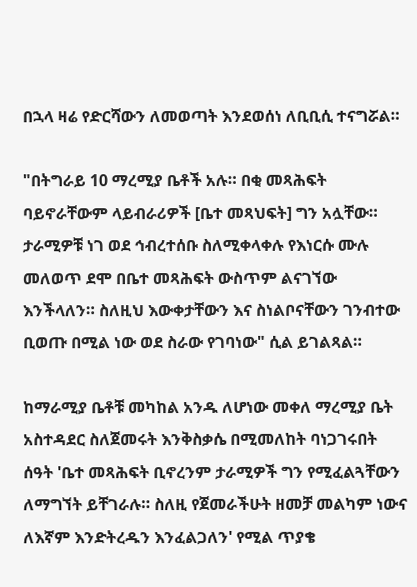በኋላ ዛሬ የድርሻውን ለመወጣት እንደወሰነ ለቢቢሲ ተናግሯል።

"በትግራይ 10 ማረሚያ ቤቶች አሉ። በቂ መጻሕፍት ባይኖራቸውም ላይብራሪዎች [ቤተ መጻህፍት] ግን አሏቸው። ታራሚዎቹ ነገ ወደ ኅብረተሰቡ ስለሚቀላቀሉ የእነርሱ ሙሉ መለወጥ ደሞ በቤተ መጻሕፍት ውስጥም ልናገኘው እንችላለን። ስለዚህ እውቀታቸውን እና ስነልቦናቸውን ገንብተው ቢወጡ በሚል ነው ወደ ስራው የገባነው" ሲል ይገልጻል።

ከማራሚያ ቤቶቹ መካከል አንዱ ለሆነው መቀለ ማረሚያ ቤት አስተዳደር ስለጀመሩት እንቅስቃሴ በሚመለከት ባነጋገሩበት ሰዓት 'ቤተ መጻሕፍት ቢኖረንም ታራሚዎች ግን የሚፈልጓቸውን ለማግኘት ይቸገራሉ። ስለዚ የጀመራችሁት ዘመቻ መልካም ነውና ለእኛም እንድትረዱን እንፈልጋለን' የሚል ጥያቄ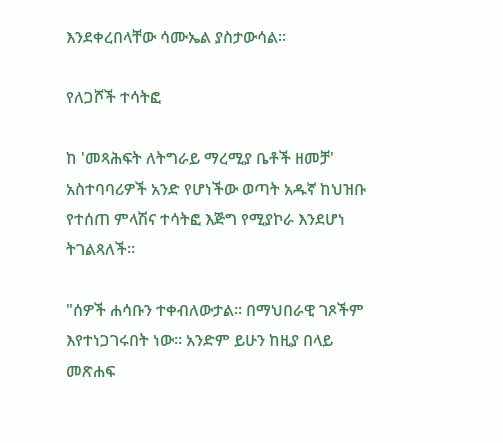እንደቀረበላቸው ሳሙኤል ያስታውሳል።

የለጋሾች ተሳትፎ

ከ 'መጻሕፍት ለትግራይ ማረሚያ ቤቶች ዘመቻ' አስተባባሪዎች አንድ የሆነችው ወጣት አዱኛ ከህዝቡ የተሰጠ ምላሽና ተሳትፎ እጅግ የሚያኮራ እንደሆነ ትገልጻለች።

"ሰዎች ሐሳቡን ተቀብለውታል። በማህበራዊ ገጾችም እየተነጋገሩበት ነው። አንድም ይሁን ከዚያ በላይ መጽሐፍ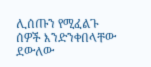ሊሰጡን የሚፈልጉ ሰዎች እንድንቀበላቸው ደውለው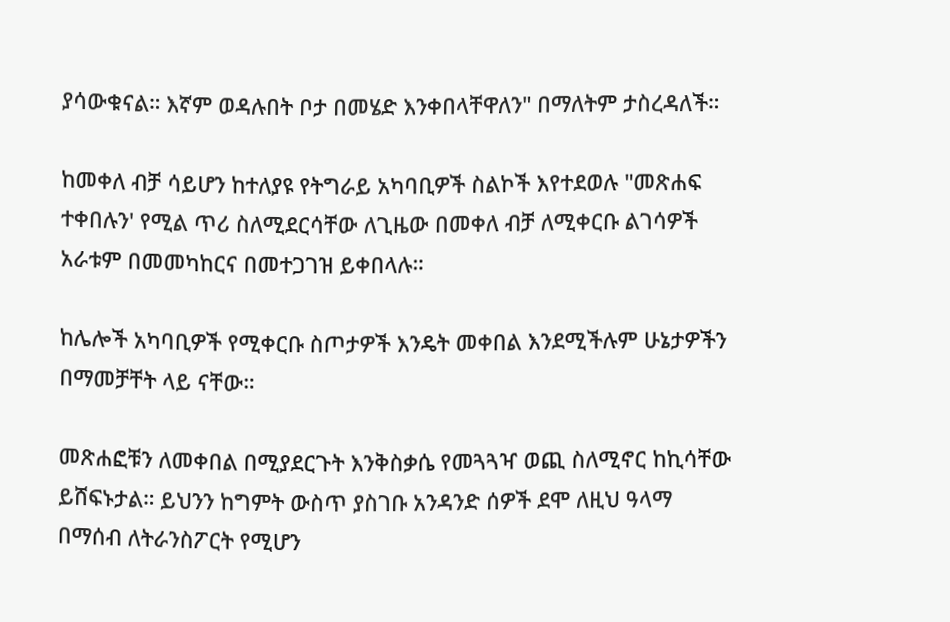ያሳውቁናል። እኛም ወዳሉበት ቦታ በመሄድ እንቀበላቸዋለን" በማለትም ታስረዳለች።

ከመቀለ ብቻ ሳይሆን ከተለያዩ የትግራይ አካባቢዎች ስልኮች እየተደወሉ "መጽሐፍ ተቀበሉን' የሚል ጥሪ ስለሚደርሳቸው ለጊዜው በመቀለ ብቻ ለሚቀርቡ ልገሳዎች አራቱም በመመካከርና በመተጋገዝ ይቀበላሉ።

ከሌሎች አካባቢዎች የሚቀርቡ ስጦታዎች እንዴት መቀበል እንደሚችሉም ሁኔታዎችን በማመቻቸት ላይ ናቸው።

መጽሐፎቹን ለመቀበል በሚያደርጉት እንቅስቃሴ የመጓጓዣ ወጪ ስለሚኖር ከኪሳቸው ይሸፍኑታል። ይህንን ከግምት ውስጥ ያስገቡ አንዳንድ ሰዎች ደሞ ለዚህ ዓላማ በማሰብ ለትራንስፖርት የሚሆን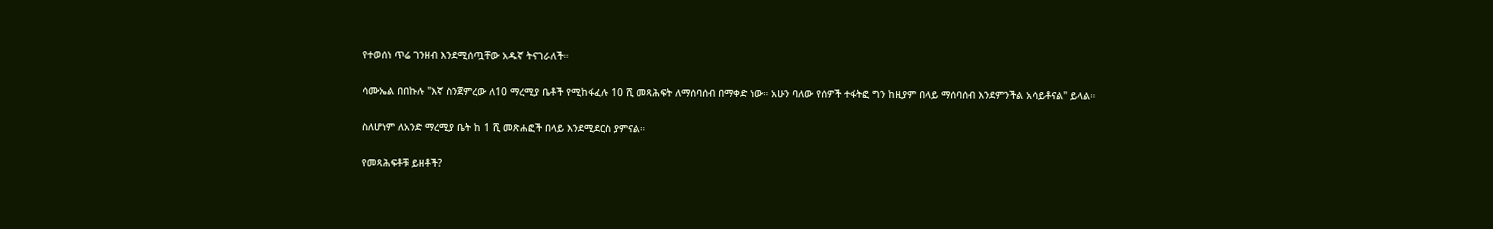የተወሰነ ጥሬ ገንዘብ እንደሚሰጧቸው አዱኛ ትናገራለች።

ሳሙኤል በበኩሉ "እኛ ስንጀምረው ለ10 ማረሚያ ቤቶች የሚከፋፈሉ 10 ሺ መጻሕፍት ለማሰባሰብ በማቀድ ነው። አሁን ባለው የሰዎች ተፋትፎ ግን ከዚያም በላይ ማሰባሰብ እንደምንችል አሳይቶናል" ይላል።

ስለሆነም ለአንድ ማረሚያ ቤት ከ 1 ሺ መጽሐፎች በላይ እንደሚደርስ ያምናል።

የመጻሕፍቶቹ ይዘቶች?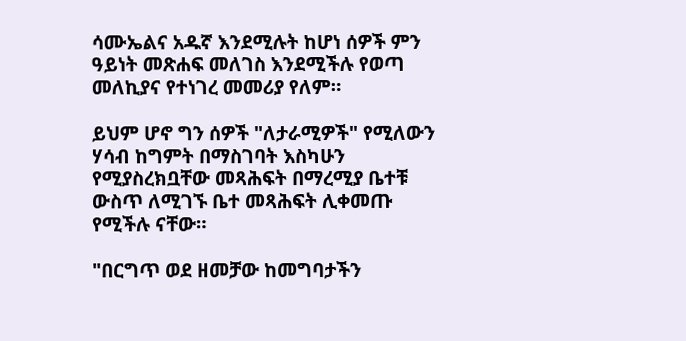ሳሙኤልና አዱኛ እንደሚሉት ከሆነ ሰዎች ምን ዓይነት መጽሐፍ መለገስ እንደሚችሉ የወጣ መለኪያና የተነገረ መመሪያ የለም።

ይህም ሆኖ ግን ሰዎች "ለታራሚዎች" የሚለውን ሃሳብ ከግምት በማስገባት እስካሁን የሚያስረክቧቸው መጻሕፍት በማረሚያ ቤተቹ ውስጥ ለሚገኙ ቤተ መጻሕፍት ሊቀመጡ የሚችሉ ናቸው።

"በርግጥ ወደ ዘመቻው ከመግባታችን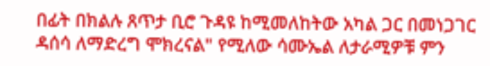በፊት በክልሉ ጸጥታ ቢሮ ጉዳዩ ከሚመለከትው አካል ጋር በመነጋገር ዳሰሳ ለማድረግ ሞክረናል" የሚለው ሳሙኤል ለታራሚዎቹ ምን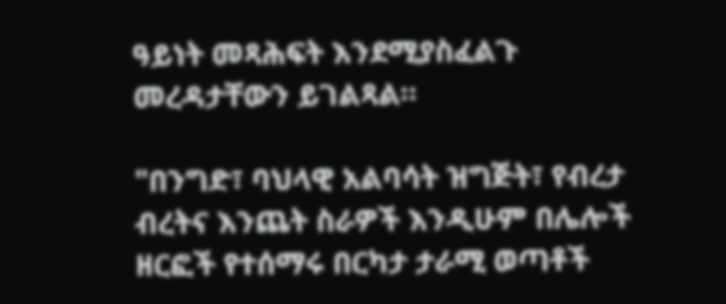ዓይነት መጻሕፍት እንደሚያስፈልጉ መረዳታቸውን ይገልጻል።

"በንግድ፣ ባህላዊ አልባሳት ዝግጅት፣ የብረታ ብረትና እንጨት ስራዎች እንዲሁም በሌሎች ዘርፎች የተሰማሩ በርካታ ታራሚ ወጣቶች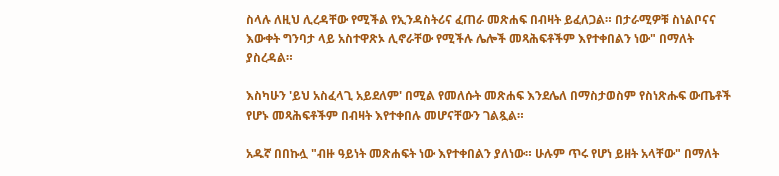ስላሉ ለዚህ ሊረዳቸው የሚችል የኢንዳስትሪና ፈጠራ መጽሐፍ በብዛት ይፈለጋል። በታራሚዎቹ ስነልቦናና እውቀት ግንባታ ላይ አስተዋጽኦ ሊኖራቸው የሚችሉ ሌሎች መጻሕፍቶችም እየተቀበልን ነው" በማለት ያስረዳል።

እስካሁን 'ይህ አስፈላጊ አይደለም' በሚል የመለሱት መጽሐፍ እንደሌለ በማስታወስም የስነጽሑፍ ውጤቶች የሆኑ መጻሕፍቶችም በብዛት እየተቀበሉ መሆናቸውን ገልጿል።

አዱኛ በበኩሏ "ብዙ ዓይነት መጽሐፍት ነው እየተቀበልን ያለነው። ሁሉም ጥሩ የሆነ ይዘት አላቸው" በማለት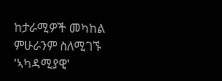ከታራሚዎች መካከል ምሁራንም ስለሚገኙ 'ኣካዳሚያዊ'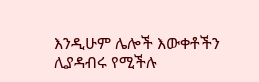እንዲሁም ሌሎች እውቀቶችን ሊያዳብሩ የሚችሉ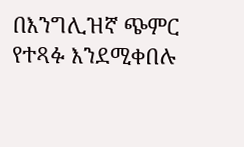በእንግሊዝኛ ጭምር የተጻፉ እንደሚቀበሉ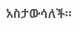አስታውሳለች።